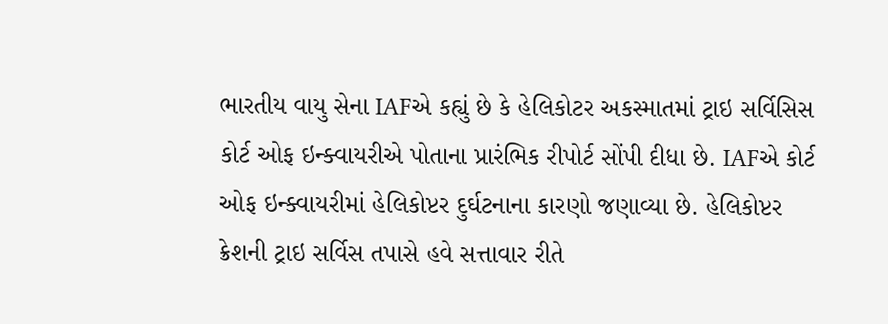ભારતીય વાયુ સેના IAFએ કહ્યું છે કે હેલિકોટર અકસ્માતમાં ટ્રાઇ સર્વિસિસ કોર્ટ ઓફ ઇન્ક્વાયરીએ પોતાના પ્રારંભિક રીપોર્ટ સોંપી દીધા છે. IAFએ કોર્ટ ઓફ ઇન્ક્વાયરીમાં હેલિકોપ્ટર દુર્ઘટનાના કારણો જણાવ્યા છે. હેલિકોપ્ટર ક્રેશની ટ્રાઇ સર્વિસ તપાસે હવે સત્તાવાર રીતે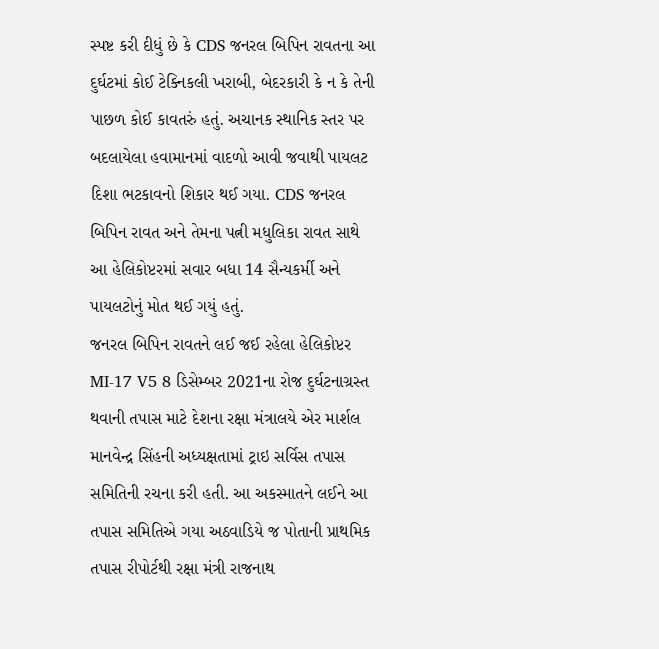સ્પષ્ટ કરી દીધું છે કે CDS જનરલ બિપિન રાવતના આ દુર્ઘટમાં કોઈ ટેક્નિકલી ખરાબી, બેદરકારી કે ન કે તેની પાછળ કોઈ કાવતરું હતું. અચાનક સ્થાનિક સ્તર પર બદલાયેલા હવામાનમાં વાદળો આવી જવાથી પાયલટ દિશા ભટકાવનો શિકાર થઈ ગયા. CDS જનરલ બિપિન રાવત અને તેમના પત્ની મધુલિકા રાવત સાથે આ હેલિકોપ્ટરમાં સવાર બધા 14 સૈન્યકર્મી અને પાયલટોનું મોત થઈ ગયું હતું.
જનરલ બિપિન રાવતને લઈ જઈ રહેલા હેલિકોપ્ટર MI-17 V5 8 ડિસેમ્બર 2021ના રોજ દુર્ઘટનાગ્રસ્ત થવાની તપાસ માટે દેશના રક્ષા મંત્રાલયે એર માર્શલ માનવેન્દ્ર સિંહની અધ્યક્ષતામાં ટ્રાઇ સર્વિસ તપાસ સમિતિની રચના કરી હતી. આ અકસ્માતને લઈને આ તપાસ સમિતિએ ગયા અઠવાડિયે જ પોતાની પ્રાથમિક તપાસ રીપોર્ટથી રક્ષા મંત્રી રાજનાથ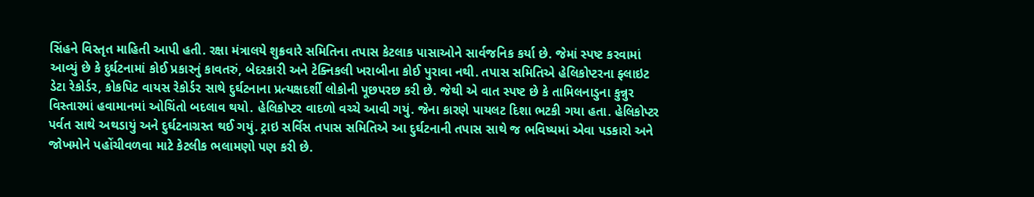સિંહને વિસ્તૃત માહિતી આપી હતી. રક્ષા મંત્રાલયે શુક્રવારે સમિતિના તપાસ કેટલાક પાસાઓને સાર્વજનિક કર્યા છે. જેમાં સ્પષ્ટ કરવામાં આવ્યું છે કે દુર્ઘટનામાં કોઈ પ્રકારનું કાવતરું, બેદરકારી અને ટેક્નિકલી ખરાબીના કોઈ પુરાવા નથી. તપાસ સમિતિએ હેલિકોપ્ટરના ફ્લાઇટ ડેટા રેકોર્ડર, કોકપિટ વાયસ રેકોર્ડર સાથે દુર્ઘટનાના પ્રત્યક્ષદર્શી લોકોની પૂછપરછ કરી છે. જેથી એ વાત સ્પષ્ટ છે કે તામિલનાડુના કુન્નુર વિસ્તારમાં હવામાનમાં ઓચિંતો બદલાવ થયો. હેલિકોપ્ટર વાદળો વચ્ચે આવી ગયું. જેના કારણે પાયલટ દિશા ભટકી ગયા હતા. હેલિકોપ્ટર પર્વત સાથે અથડાયું અને દુર્ઘટનાગ્રસ્ત થઈ ગયું. ટ્રાઇ સર્વિસ તપાસ સમિતિએ આ દુર્ઘટનાની તપાસ સાથે જ ભવિષ્યમાં એવા પડકારો અને જોખમોને પહોંચીવળવા માટે કેટલીક ભલામણો પણ કરી છે.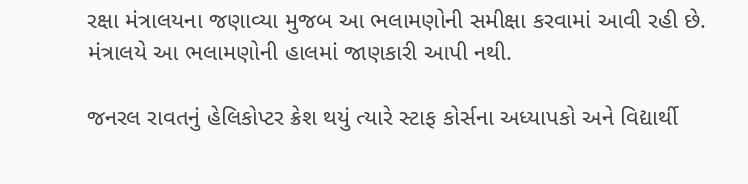રક્ષા મંત્રાલયના જણાવ્યા મુજબ આ ભલામણોની સમીક્ષા કરવામાં આવી રહી છે. મંત્રાલયે આ ભલામણોની હાલમાં જાણકારી આપી નથી.

જનરલ રાવતનું હેલિકોપ્ટર ક્રેશ થયું ત્યારે સ્ટાફ કોર્સના અધ્યાપકો અને વિદ્યાર્થી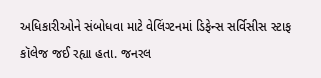અધિકારીઓને સંબોધવા માટે વેલિંગ્ટનમાં ડિફેન્સ સર્વિસીસ સ્ટાફ કૉલેજ જઈ રહ્યા હતા. જનરલ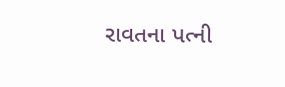રાવતના પત્ની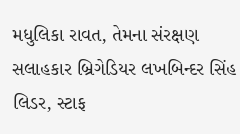મધુલિકા રાવત, તેમના સંરક્ષણ સલાહકાર બ્રિગેડિયર લખબિન્દર સિંહ લિડર, સ્ટાફ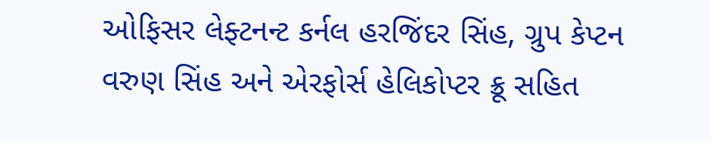ઓફિસર લેફ્ટનન્ટ કર્નલ હરજિંદર સિંહ, ગ્રુપ કેપ્ટન વરુણ સિંહ અને એરફોર્સ હેલિકોપ્ટર ક્રૂ સહિત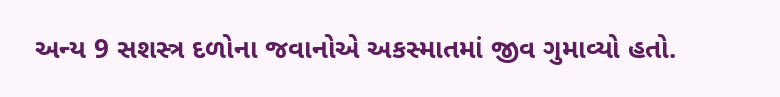અન્ય 9 સશસ્ત્ર દળોના જવાનોએ અકસ્માતમાં જીવ ગુમાવ્યો હતો.